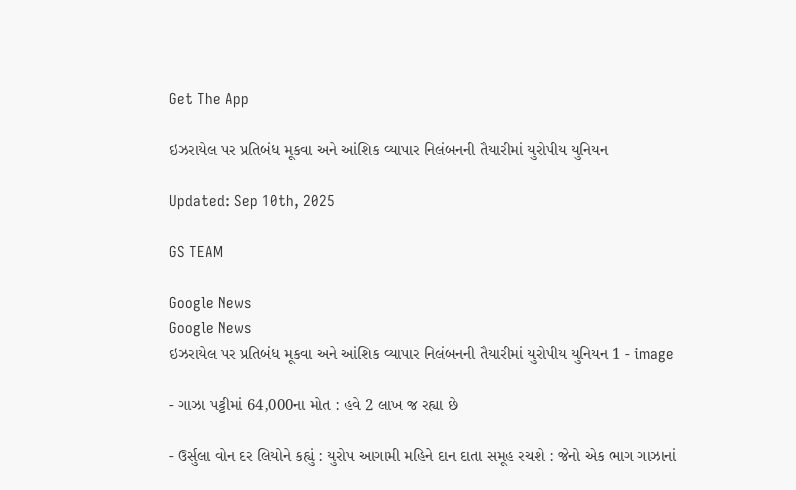Get The App

ઇઝરાયેલ પર પ્રતિબંધ મૂકવા અને આંશિક વ્યાપાર નિલંબનની તૈયારીમાં યુરોપીય યુનિયન

Updated: Sep 10th, 2025

GS TEAM

Google News
Google News
ઇઝરાયેલ પર પ્રતિબંધ મૂકવા અને આંશિક વ્યાપાર નિલંબનની તૈયારીમાં યુરોપીય યુનિયન 1 - image

- ગાઝા પટ્ટીમાં 64,000ના મોત : હવે 2 લાખ જ રહ્યા છે

- ઉર્સુલા વોન દર લિયોને કહ્યું : યુરોપ આગામી મહિને દાન દાતા સમૂહ રચશે : જેનો એક ભાગ ગાઝાનાં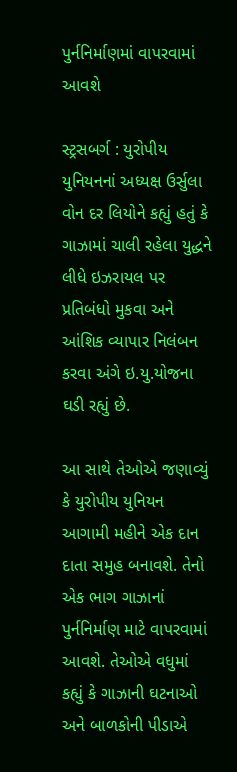પુર્નનિર્માણમાં વાપરવામાં આવશે

સ્ટ્રસબર્ગ : યુરોપીય યુનિયનનાં અધ્યક્ષ ઉર્સુલા વોન દર લિયોને કહ્યું હતું કે ગાઝામાં ચાલી રહેલા યુદ્ધને લીધે ઇઝરાયલ પર પ્રતિબંધો મુકવા અને આંશિક વ્યાપાર નિલંબન કરવા અંગે ઇ.યુ.યોજના ઘડી રહ્યું છે.

આ સાથે તેઓએ જણાવ્યું કે યુરોપીય યુનિયન આગામી મહીને એક દાન દાતા સમુહ બનાવશે. તેનો એક ભાગ ગાઝાનાં પુર્નનિર્માણ માટે વાપરવામાં આવશે. તેઓએ વધુમાં કહ્યું કે ગાઝાની ઘટનાઓ અને બાળકોની પીડાએ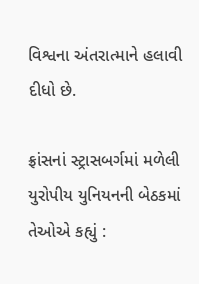વિશ્વના અંતરાત્માને હલાવી દીધો છે.

ફ્રાંસનાં સ્ટ્રાસબર્ગમાં મળેલી યુરોપીય યુનિયનની બેઠકમાં તેઓએ કહ્યું :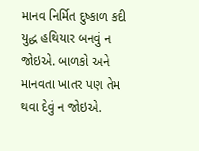માનવ નિર્મિત દુષ્કાળ કદી યુદ્ધ હથિયાર બનવું ન જોઇએ. બાળકો અને માનવતા ખાતર પણ તેમ થવા દેવું ન જોઇએ.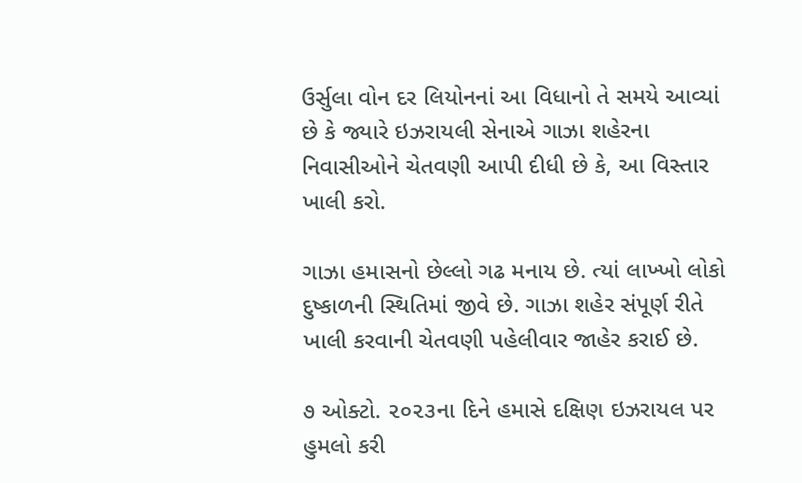ઉર્સુલા વોન દર લિયોનનાં આ વિધાનો તે સમયે આવ્યાં છે કે જ્યારે ઇઝરાયલી સેનાએ ગાઝા શહેરના નિવાસીઓને ચેતવણી આપી દીધી છે કે, આ વિસ્તાર ખાલી કરો.

ગાઝા હમાસનો છેલ્લો ગઢ મનાય છે. ત્યાં લાખ્ખો લોકો દુષ્કાળની સ્થિતિમાં જીવે છે. ગાઝા શહેર સંપૂર્ણ રીતે ખાલી કરવાની ચેતવણી પહેલીવાર જાહેર કરાઈ છે.

૭ ઓક્ટો. ૨૦૨૩ના દિને હમાસે દક્ષિણ ઇઝરાયલ પર હુમલો કરી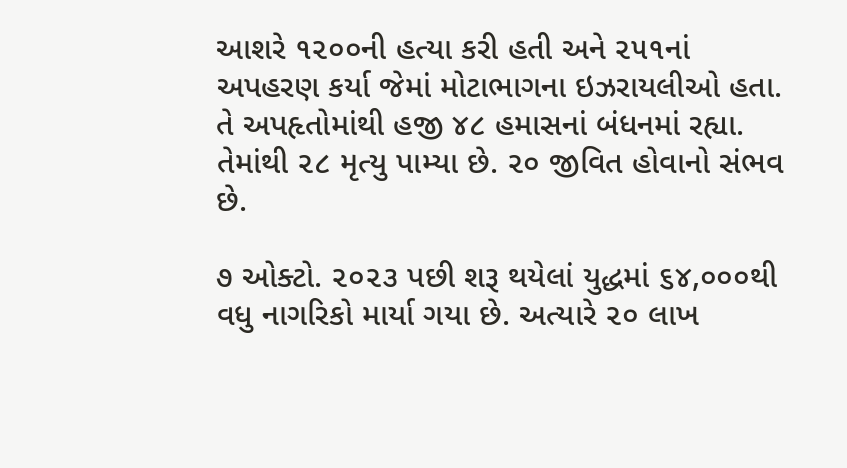આશરે ૧૨૦૦ની હત્યા કરી હતી અને ૨૫૧નાં અપહરણ કર્યા જેમાં મોટાભાગના ઇઝરાયલીઓ હતા. તે અપહૃતોમાંથી હજી ૪૮ હમાસનાં બંધનમાં રહ્યા. તેમાંથી ૨૮ મૃત્યુ પામ્યા છે. ૨૦ જીવિત હોવાનો સંભવ છે.

૭ ઓક્ટો. ૨૦૨૩ પછી શરૂ થયેલાં યુદ્ધમાં ૬૪,૦૦૦થી વધુ નાગરિકો માર્યા ગયા છે. અત્યારે ૨૦ લાખ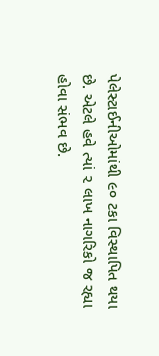પેલેસ્ટાઈનીઓમાંથી ૯૦ ટકા વિસ્થાપિત થયા છે. એટલે હવે ત્યાં ૨ લાખ નાગરિકો જ રહ્યા હોવા સંભવ છે.